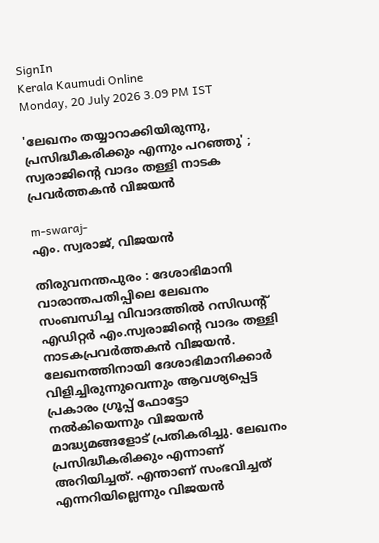SignIn
Kerala Kaumudi Online
Monday, 20 July 2026 3.09 PM IST

'ലേഖനം തയ്യാറാക്കിയിരുന്നു, പ്രസിദ്ധീകരിക്കും എന്നും പറഞ്ഞു' ; സ്വരാജിന്റെ വാദം തള്ളി നാടക പ്രവർത്തകൻ വിജയൻ

m-swaraj-
എം. സ്വരാജ്, വിജയൻ

തിരുവനന്തപുരം : ദേശാഭിമാനി വാരാന്തപതിപ്പിലെ ലേഖനം സംബന്ധിച്ച വിവാദത്തിൽ റസിഡന്റ് എഡിറ്റർ എം.സ്വരാജിന്റെ വാദം തള്ളി നാടകപ്രവർത്തകൻ വിജയൻ. ലേഖനത്തിനായി ദേശാഭിമാനിക്കാർ വിളിച്ചിരുന്നുവെന്നും ആവശ്യപ്പെട്ട പ്രകാരം ഗ്രൂപ്പ് ഫോട്ടോ നൽകിയെന്നും വിജയൻ മാദ്ധ്യമങ്ങളോട് പ്രതികരിച്ചു. ലേഖനം പ്രസിദ്ധീകരിക്കും എന്നാണ് അറിയിച്ചത്. എന്താണ് സംഭവിച്ചത് എന്നറിയില്ലെന്നും വിജയൻ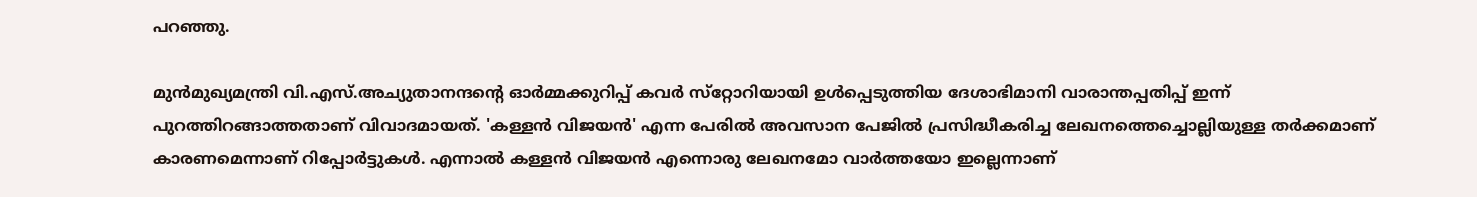പറഞ്ഞു.

മുൻമുഖ്യമന്ത്രി വി.എസ്.അച്യുതാനന്ദന്റെ ഓർമ്മക്കുറിപ്പ് കവർ സ്‌റ്റോറിയായി ഉൾപ്പെടുത്തിയ ദേശാഭിമാനി വാരാന്തപ്പതിപ്പ് ഇന്ന് പുറത്തിറങ്ങാത്തതാണ് വിവാദമായത്. 'കള്ളൻ വിജയൻ' എന്ന പേരിൽ അവസാന പേജിൽ പ്രസിദ്ധീകരിച്ച ലേഖനത്തെച്ചൊല്ലിയുള്ള തർക്കമാണ് കാരണമെന്നാണ് റിപ്പോർട്ടുകൾ. എന്നാൽ കള്ളൻ വിജയൻ എന്നൊരു ലേഖനമോ വാർത്തയോ ഇല്ലെന്നാണ്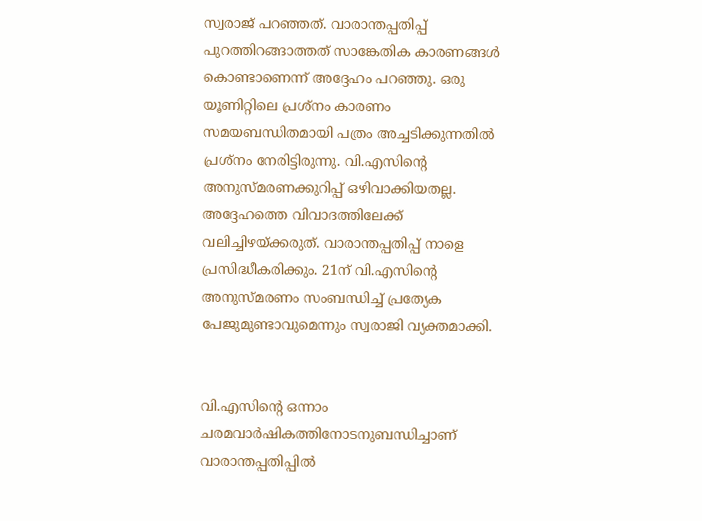സ്വരാജ് പറഞ്ഞത്. വാരാന്തപ്പതിപ്പ് പുറത്തിറങ്ങാത്തത് സാങ്കേതിക കാരണങ്ങൾ കൊണ്ടാണെന്ന് അദ്ദേഹം പറഞ്ഞു. ഒരു യൂണിറ്റിലെ പ്രശ്നം കാരണം സമയബന്ധിതമായി പത്രം അച്ചടിക്കുന്നതിൽ പ്രശ്നം നേരിട്ടിരുന്നു. വി.എസിന്റെ അനുസ്മരണക്കുറിപ്പ് ഒഴിവാക്കിയതല്ല. അദ്ദേഹത്തെ വിവാദത്തിലേക്ക് വലിച്ചിഴയ്ക്കരുത്. വാരാന്തപ്പതിപ്പ് നാളെ പ്രസിദ്ധീകരിക്കും. 21ന് വി.എസിന്റെ അനുസ്മരണം സംബന്ധിച്ച് പ്രത്യേക പേജുമുണ്ടാവുമെന്നും സ്വരാജി വ്യക്തമാക്കി.


വി.എസിന്റെ ഒന്നാം ചരമവാർഷികത്തിനോടനുബന്ധിച്ചാണ് വാരാന്തപ്പതിപ്പിൽ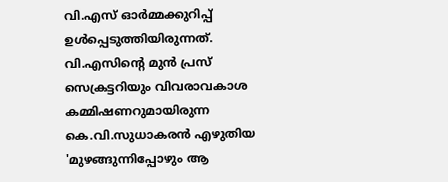വി.എസ് ഓർമ്മക്കുറിപ്പ് ഉൾപ്പെടുത്തിയിരുന്നത്. വി.എസിന്റെ മുൻ പ്രസ് സെക്രട്ടറിയും വിവരാവകാശ കമ്മിഷണറുമായിരുന്ന കെ.വി.സുധാകരൻ എഴുതിയ 'മുഴങ്ങുന്നിപ്പോഴും ആ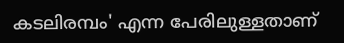കടലിരമ്പം' എന്ന പേരിലുള്ളതാണ്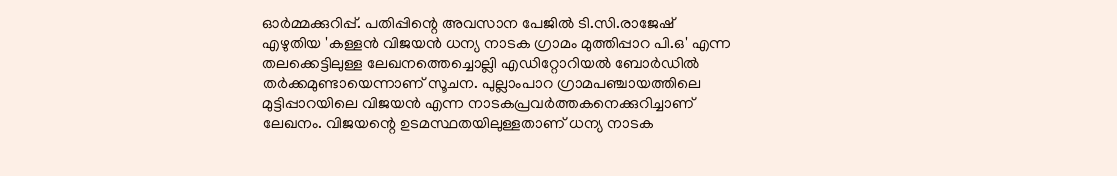ഓർമ്മക്കുറിപ്പ്. പതിപ്പിന്റെ അവസാന പേജിൽ ടി.സി.രാജേഷ് എഴുതിയ 'കള്ളൻ വിജയൻ ധന്യ നാടക ഗ്രാമം മുത്തിപ്പാറ പി.ഒ' എന്ന തലക്കെട്ടിലുള്ള ലേഖനത്തെച്ചൊല്ലി എഡിറ്റോറിയൽ ബോർഡിൽ തർക്കമുണ്ടായെന്നാണ് സൂചന. പുല്ലാംപാറ ഗ്രാമപഞ്ചായത്തിലെ മുട്ടിപ്പാറയിലെ വിജയൻ എന്ന നാടകപ്രവർത്തകനെക്കുറിച്ചാണ് ലേഖനം. വിജയന്റെ ഉടമസ്ഥതയിലുള്ളതാണ് ധന്യ നാടക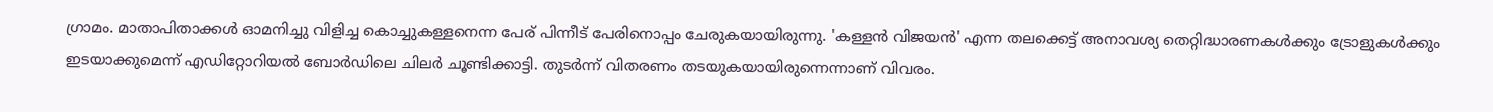ഗ്രാമം. മാതാപിതാക്കൾ ഓമനിച്ചു വിളിച്ച കൊച്ചുകള്ളനെന്ന പേര് പിന്നീട് പേരിനൊപ്പം ചേരുകയായിരുന്നു. 'കള്ളൻ വിജയൻ' എന്ന തലക്കെട്ട് അനാവശ്യ തെറ്റിദ്ധാരണകൾക്കും ട്രോളുകൾക്കും ഇടയാക്കുമെന്ന് എഡിറ്റോറിയൽ ബോർഡിലെ ചിലർ ചൂണ്ടിക്കാട്ടി. തുടർന്ന് വിതരണം തടയുകയായിരുന്നെന്നാണ് വിവരം.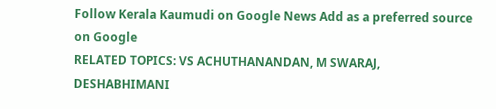Follow Kerala Kaumudi on Google News Add as a preferred source on Google
RELATED TOPICS: VS ACHUTHANANDAN, M SWARAJ, DESHABHIMANI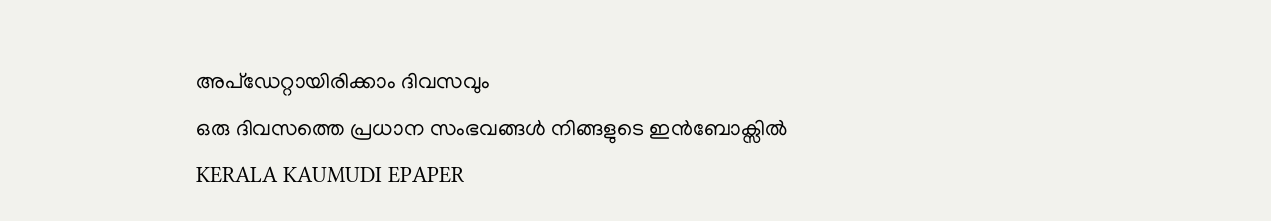അപ്ഡേറ്റായിരിക്കാം ദിവസവും
ഒരു ദിവസത്തെ പ്രധാന സംഭവങ്ങൾ നിങ്ങളുടെ ഇൻബോക്സിൽ
KERALA KAUMUDI EPAPER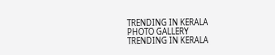TRENDING IN KERALA
PHOTO GALLERY
TRENDING IN KERALA